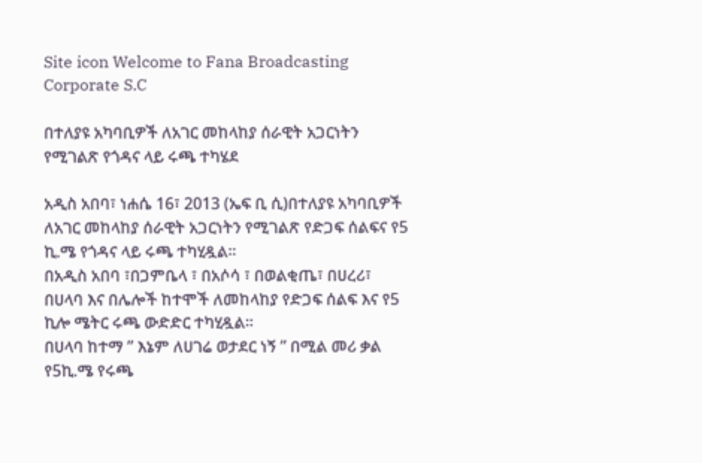Site icon Welcome to Fana Broadcasting Corporate S.C

በተለያዩ አካባቢዎች ለአገር መከላከያ ሰራዊት አጋርነትን የሚገልጽ የጎዳና ላይ ሩጫ ተካሄደ

አዲስ አበባ፣ ነሐሴ 16፣ 2013 (ኤፍ ቢ ሲ)በተለያዩ አካባቢዎች ለአገር መከላከያ ሰራዊት አጋርነትን የሚገልጽ የድጋፍ ሰልፍና የ5 ኪ.ሜ የጎዳና ላይ ሩጫ ተካሂዷል።
በአዲስ አበባ ፣በጋምቤላ ፣ በአሶሳ ፣ በወልቂጤ፣ በሀረሪ፣ በሀላባ እና በሌሎች ከተሞች ለመከላከያ የድጋፍ ሰልፍ እና የ5 ኪሎ ሜትር ሩጫ ውድድር ተካሂዷል።
በሀላባ ከተማ ” እኔም ለሀገሬ ወታደር ነኝ ” በሚል መሪ ቃል የ5ኪ.ሜ የሩጫ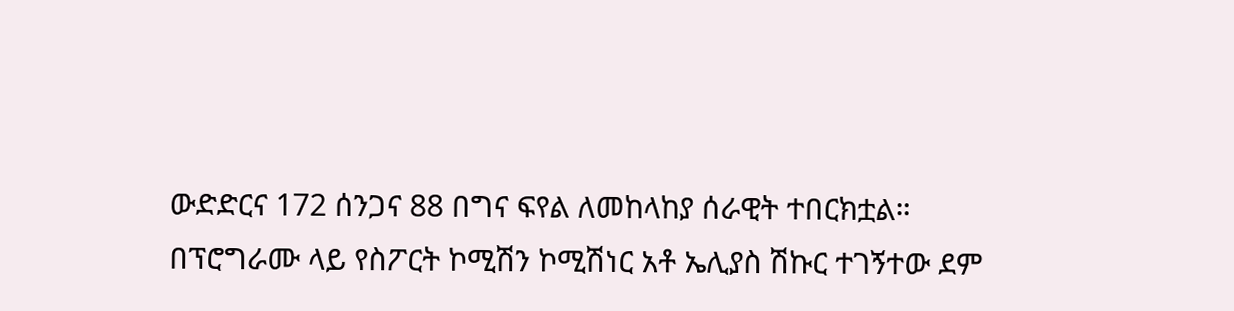ውድድርና 172 ሰንጋና 88 በግና ፍየል ለመከላከያ ሰራዊት ተበርክቷል።
በፕሮግራሙ ላይ የስፖርት ኮሚሽን ኮሚሽነር አቶ ኤሊያስ ሽኩር ተገኝተው ደም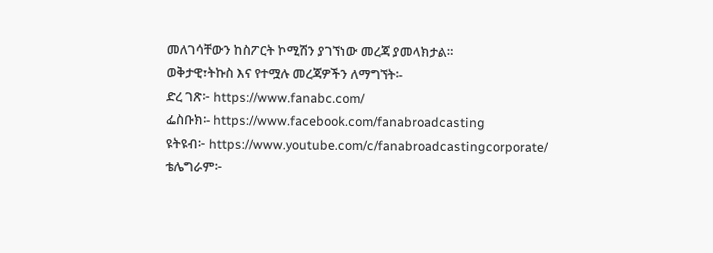መለገሳቸውን ከስፖርት ኮሚሽን ያገኘነው መረጃ ያመላክታል።
ወቅታዊ፣ትኩስ እና የተሟሉ መረጃዎችን ለማግኘት፡-
ድረ ገጽ፦ https://www.fanabc.com/
ፌስቡክ፡- https://www.facebook.com/fanabroadcasting
ዩትዩብ፦ https://www.youtube.com/c/fanabroadcastingcorporate/
ቴሌግራም፦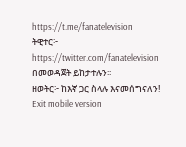https://t.me/fanatelevision
ትዊተር፦ https://twitter.com/fanatelevision በመወዳጀት ይከታተሉን፡፡
ዘወትር፦ ከእኛ ጋር ስላሉ እናመሰግናለን!
Exit mobile version